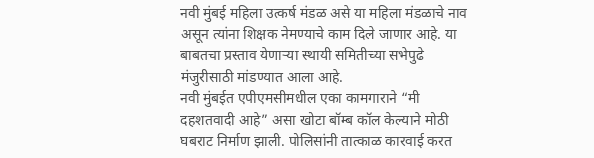नवी मुंबई महिला उत्कर्ष मंडळ असे या महिला मंडळाचे नाव असून त्यांना शिक्षक नेमण्याचे काम दिले जाणार आहे. या बाबतचा प्रस्ताव येणाऱ्या स्थायी समितीच्या सभेपुढे मंजुरीसाठी मांडण्यात आला आहे.
नवी मुंबईत एपीएमसीमधील एका कामगाराने “मी दहशतवादी आहे” असा खोटा बॉम्ब कॉल केल्याने मोठी घबराट निर्माण झाली. पोलिसांनी तात्काळ कारवाई करत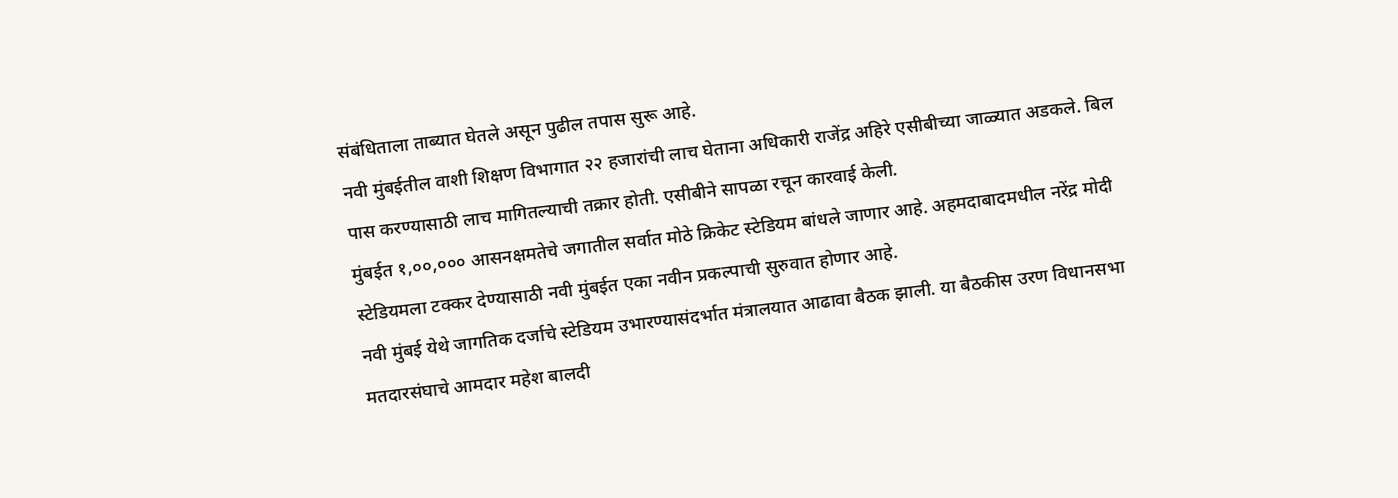संबंधिताला ताब्यात घेतले असून पुढील तपास सुरू आहे.
नवी मुंबईतील वाशी शिक्षण विभागात २२ हजारांची लाच घेताना अधिकारी राजेंद्र अहिरे एसीबीच्या जाळ्यात अडकले. बिल पास करण्यासाठी लाच मागितल्याची तक्रार होती. एसीबीने सापळा रचून कारवाई केली.
मुंबईत १,००,००० आसनक्षमतेचे जगातील सर्वात मोठे क्रिकेट स्टेडियम बांधले जाणार आहे. अहमदाबादमधील नरेंद्र मोदी स्टेडियमला टक्कर देण्यासाठी नवी मुंबईत एका नवीन प्रकल्पाची सुरुवात होणार आहे.
नवी मुंबई येथे जागतिक दर्जाचे स्टेडियम उभारण्यासंदर्भात मंत्रालयात आढावा बैठक झाली. या बैठकीस उरण विधानसभा मतदारसंघाचे आमदार महेश बालदी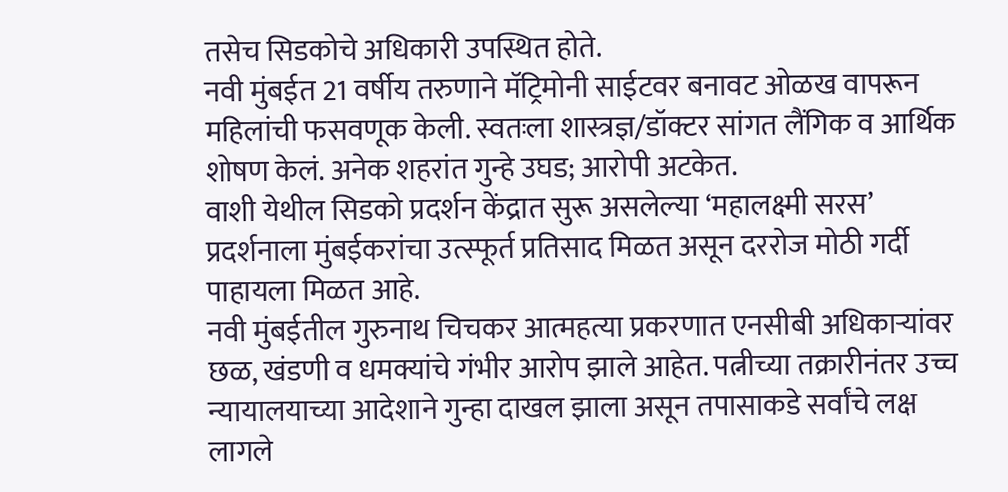तसेच सिडकोचे अधिकारी उपस्थित होते.
नवी मुंबईत 21 वर्षीय तरुणाने मॅट्रिमोनी साईटवर बनावट ओळख वापरून महिलांची फसवणूक केली. स्वतःला शास्त्रज्ञ/डॉक्टर सांगत लैंगिक व आर्थिक शोषण केलं. अनेक शहरांत गुन्हे उघड; आरोपी अटकेत.
वाशी येथील सिडको प्रदर्शन केंद्रात सुरू असलेल्या ‘महालक्ष्मी सरस’ प्रदर्शनाला मुंबईकरांचा उत्स्फूर्त प्रतिसाद मिळत असून दररोज मोठी गर्दी पाहायला मिळत आहे.
नवी मुंबईतील गुरुनाथ चिचकर आत्महत्या प्रकरणात एनसीबी अधिकाऱ्यांवर छळ, खंडणी व धमक्यांचे गंभीर आरोप झाले आहेत. पत्नीच्या तक्रारीनंतर उच्च न्यायालयाच्या आदेशाने गुन्हा दाखल झाला असून तपासाकडे सर्वांचे लक्ष लागले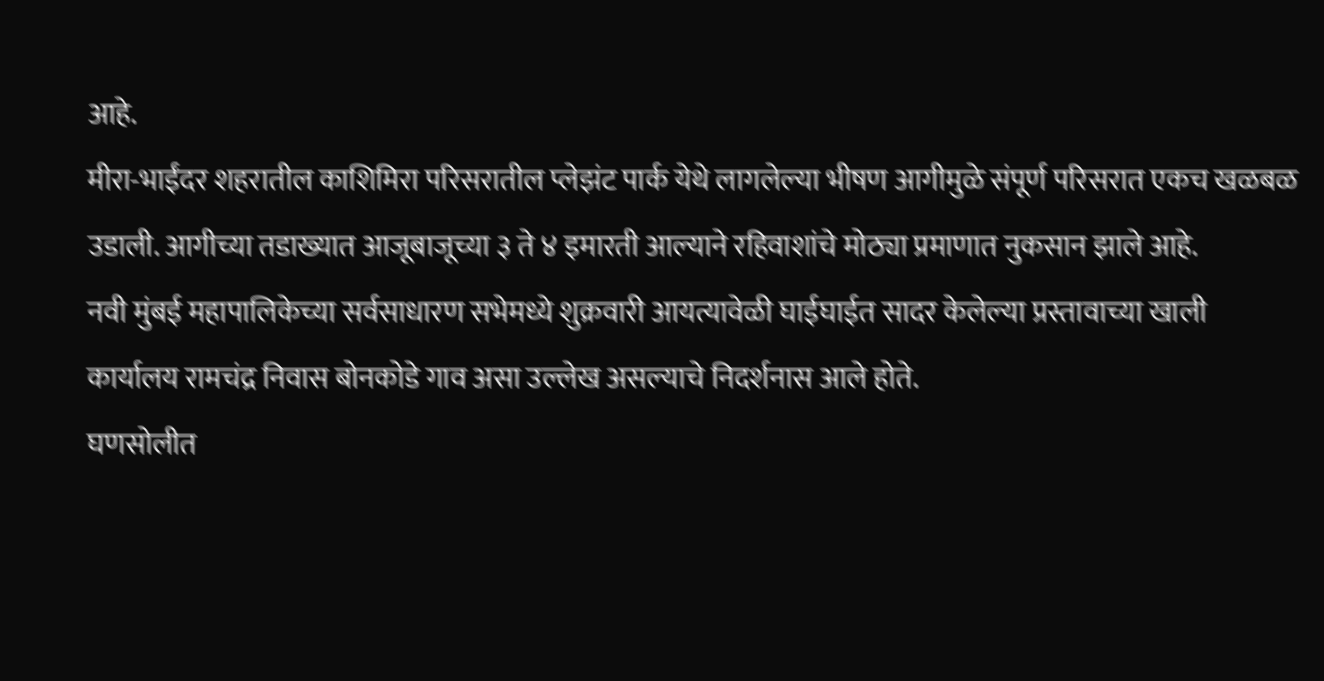आहे.
मीरा-भाईंदर शहरातील काशिमिरा परिसरातील प्लेझंट पार्क येथे लागलेल्या भीषण आगीमुळे संपूर्ण परिसरात एकच खळबळ उडाली. आगीच्या तडाख्यात आजूबाजूच्या ३ ते ४ इमारती आल्याने रहिवाशांचे मोठ्या प्रमाणात नुकसान झाले आहे.
नवी मुंबई महापालिकेच्या सर्वसाधारण सभेमध्ये शुक्रवारी आयत्यावेळी घाईघाईत सादर केलेल्या प्रस्तावाच्या खाली कार्यालय रामचंद्र निवास बोनकोडे गाव असा उल्लेख असल्याचे निदर्शनास आले होते.
घणसोलीत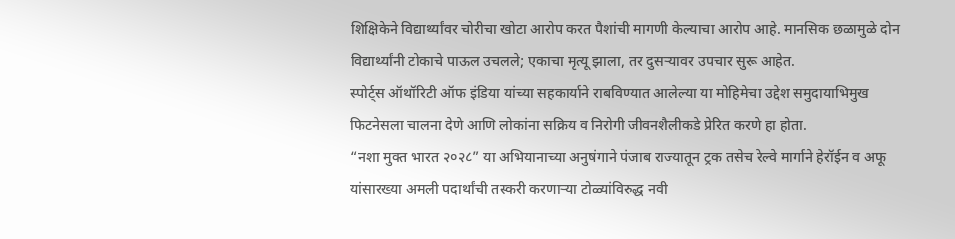शिक्षिकेने विद्यार्थ्यांवर चोरीचा खोटा आरोप करत पैशांची मागणी केल्याचा आरोप आहे. मानसिक छळामुळे दोन विद्यार्थ्यांनी टोकाचे पाऊल उचलले; एकाचा मृत्यू झाला, तर दुसऱ्यावर उपचार सुरू आहेत.
स्पोर्ट्स ऑथॉरिटी ऑफ इंडिया यांच्या सहकार्याने राबविण्यात आलेल्या या मोहिमेचा उद्देश समुदायाभिमुख फिटनेसला चालना देणे आणि लोकांना सक्रिय व निरोगी जीवनशैलीकडे प्रेरित करणे हा होता.
“नशा मुक्त भारत २०२८” या अभियानाच्या अनुषंगाने पंजाब राज्यातून ट्रक तसेच रेल्वे मार्गाने हेरॉईन व अफू यांसारख्या अमली पदार्थांची तस्करी करणाऱ्या टोळ्यांविरुद्ध नवी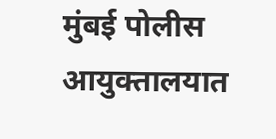मुंबई पोलीस आयुक्तालयात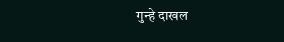गुन्हे दाखल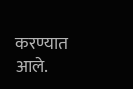करण्यात आले.